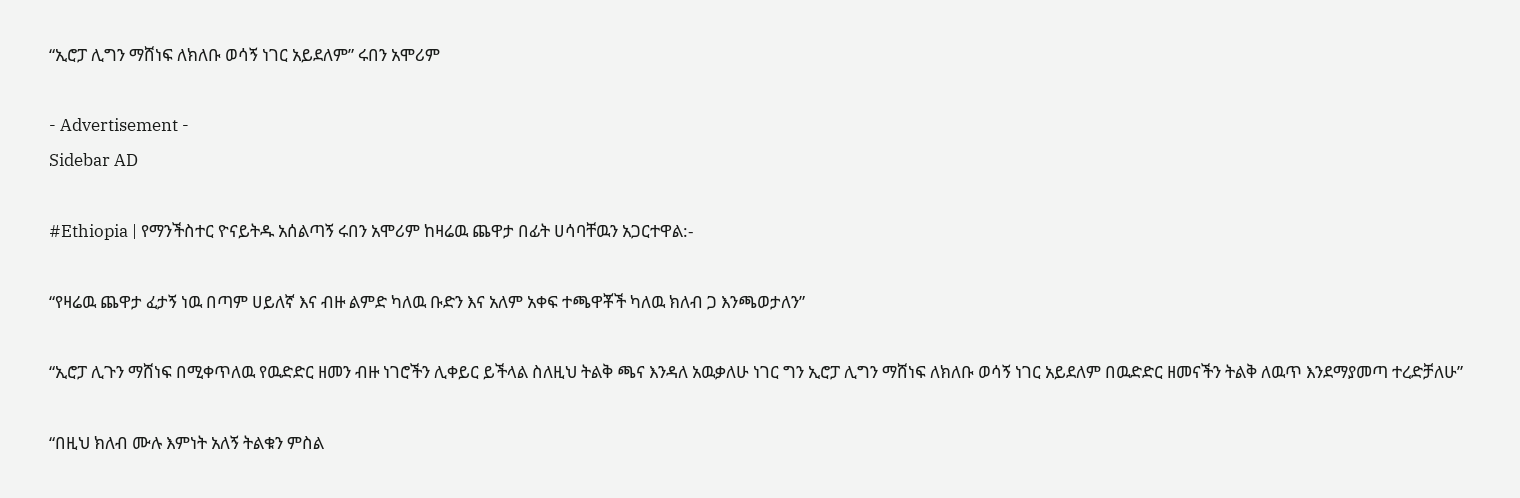“ኢሮፓ ሊግን ማሸነፍ ለክለቡ ወሳኝ ነገር አይደለም” ሩበን አሞሪም

- Advertisement -
Sidebar AD

#Ethiopia | የማንችስተር ዮናይትዱ አሰልጣኝ ሩበን አሞሪም ከዛሬዉ ጨዋታ በፊት ሀሳባቸዉን አጋርተዋል:-

“የዛሬዉ ጨዋታ ፈታኝ ነዉ በጣም ሀይለኛ እና ብዙ ልምድ ካለዉ ቡድን እና አለም አቀፍ ተጫዋቾች ካለዉ ክለብ ጋ እንጫወታለን”

“ኢሮፓ ሊጉን ማሸነፍ በሚቀጥለዉ የዉድድር ዘመን ብዙ ነገሮችን ሊቀይር ይችላል ስለዚህ ትልቅ ጫና እንዳለ አዉቃለሁ ነገር ግን ኢሮፓ ሊግን ማሸነፍ ለክለቡ ወሳኝ ነገር አይደለም በዉድድር ዘመናችን ትልቅ ለዉጥ እንደማያመጣ ተረድቻለሁ”

“በዚህ ክለብ ሙሉ እምነት አለኝ ትልቁን ምስል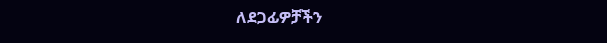ለደጋፊዎቻችን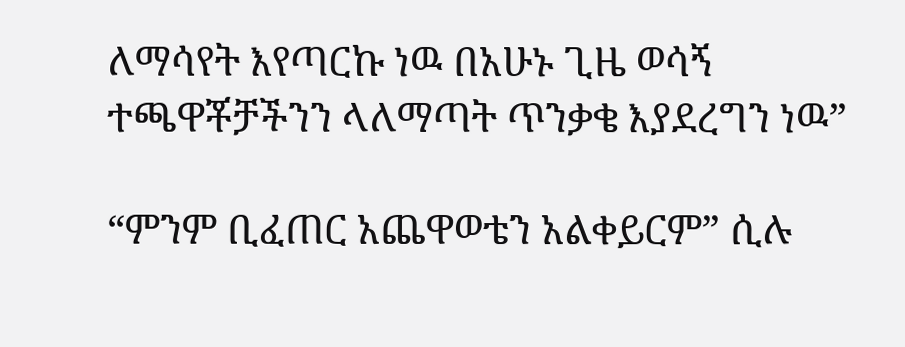ለማሳየት እየጣርኩ ነዉ በአሁኑ ጊዜ ወሳኝ ተጫዋቾቻችንን ላለማጣት ጥንቃቄ እያደረግን ነዉ”

“ምንም ቢፈጠር አጨዋወቴን አልቀይርም” ሲሉ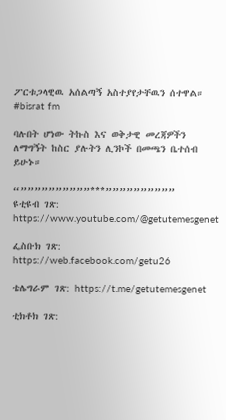ፖርቱጋላዊዉ አሰልጣኝ አስተያየታቸዉን ሰተዋል።
#bisrat fm

ባሉበት ሆነው ትኩስ እና ወቅታዊ መረጃዎችን ለማግኝት ከስር ያሉትን ሊንኮች በመጫን ቤተሰብ ይሁኑ።

“””””””””””***””””””””””
ዩቲዩብ ገጽ: https://www.youtube.com/@getutemesgenet

ፌስቡክ ገጽ: https://web.facebook.com/getu26

ቴሌግራም ገጽ: https://t.me/getutemesgenet

ቲክቶክ ገጽ: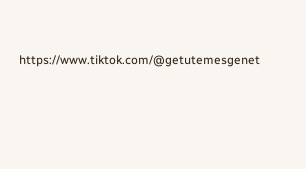https://www.tiktok.com/@getutemesgenet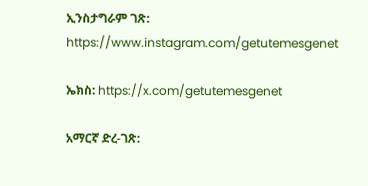ኢንስታግራም ገጽ: https://www.instagram.com/getutemesgenet

ኤክስ: https://x.com/getutemesgenet

አማርኛ ድረ-ገጽ: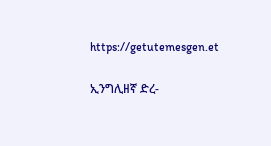https://getutemesgen.et

ኢንግሊዘኛ ድረ-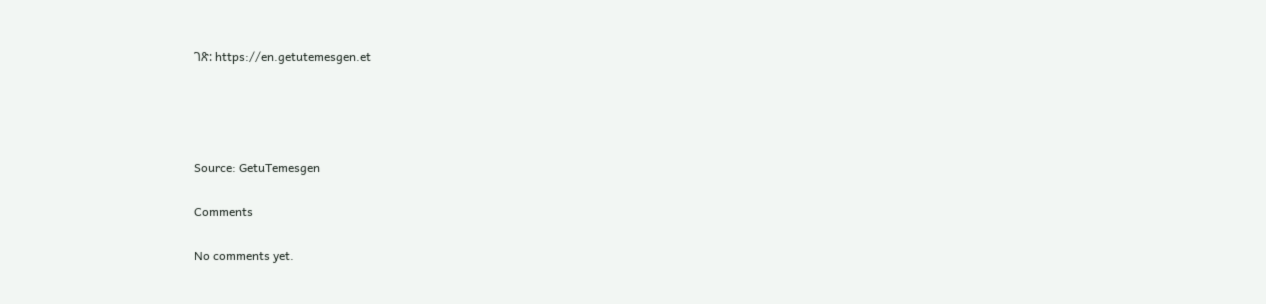ገጽ: https://en.getutemesgen.et




Source: GetuTemesgen

Comments

No comments yet.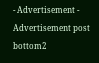- Advertisement -
Advertisement post bottom2